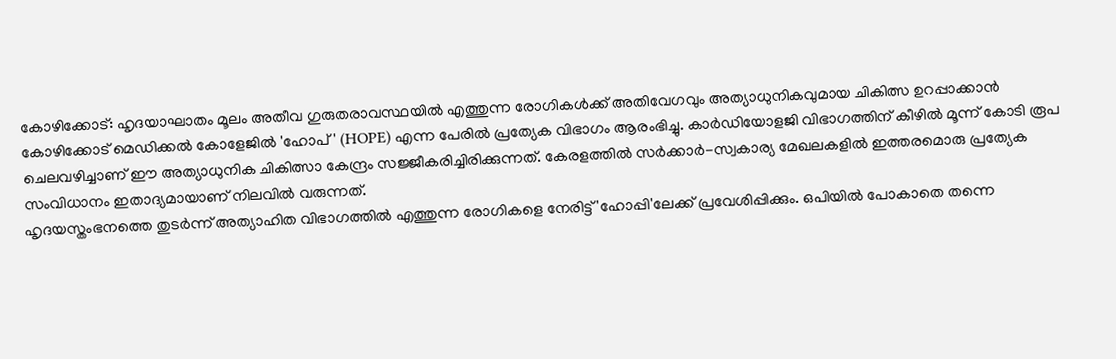കോഴിക്കോട്: ഹൃദയാഘാതം മൂലം അതീവ ഗുരുതരാവസ്ഥയിൽ എത്തുന്ന രോഗികൾക്ക് അതിവേഗവും അത്യാധുനികവുമായ ചികിത്സ ഉറപ്പാക്കാൻ കോഴിക്കോട് മെഡിക്കൽ കോളേജിൽ 'ഹോപ്' (HOPE) എന്ന പേരിൽ പ്രത്യേക വിഭാഗം ആരംഭിച്ചു. കാർഡിയോളജി വിഭാഗത്തിന് കീഴിൽ മൂന്ന് കോടി രൂപ ചെലവഴിച്ചാണ് ഈ അത്യാധുനിക ചികിത്സാ കേന്ദ്രം സജ്ജീകരിച്ചിരിക്കുന്നത്. കേരളത്തിൽ സർക്കാർ-സ്വകാര്യ മേഖലകളിൽ ഇത്തരമൊരു പ്രത്യേക സംവിധാനം ഇതാദ്യമായാണ് നിലവിൽ വരുന്നത്.
ഹൃദയസ്തംഭനത്തെ തുടർന്ന് അത്യാഹിത വിഭാഗത്തിൽ എത്തുന്ന രോഗികളെ നേരിട്ട് 'ഹോപ്പി'ലേക്ക് പ്രവേശിപ്പിക്കും. ഒപിയിൽ പോകാതെ തന്നെ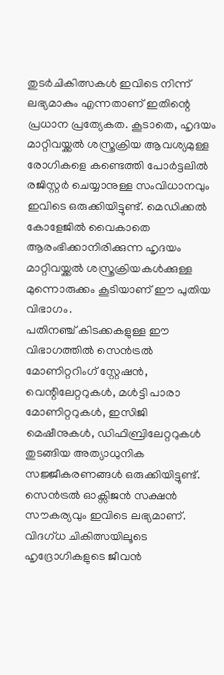തുടർചികിത്സകൾ ഇവിടെ നിന്ന് ലഭ്യമാകും എന്നതാണ് ഇതിന്റെ പ്രധാന പ്രത്യേകത. കൂടാതെ, ഹൃദയം മാറ്റിവയ്ക്കൽ ശസ്ത്രക്രിയ ആവശ്യമുള്ള രോഗികളെ കണ്ടെത്തി പോർട്ടലിൽ രജിസ്റ്റർ ചെയ്യാനുള്ള സംവിധാനവും ഇവിടെ ഒരുക്കിയിട്ടുണ്ട്. മെഡിക്കൽ കോളേജിൽ വൈകാതെ ആരംഭിക്കാനിരിക്കുന്ന ഹൃദയം മാറ്റിവയ്ക്കൽ ശസ്ത്രക്രിയകൾക്കുള്ള മുന്നൊരുക്കം കൂടിയാണ് ഈ പുതിയ വിഭാഗം.
പതിനഞ്ച് കിടക്കകളുള്ള ഈ വിഭാഗത്തിൽ സെൻട്രൽ മോണിറ്ററിംഗ് സ്റ്റേഷൻ, വെന്റിലേറ്ററുകൾ, മൾട്ടി പാരാ മോണിറ്ററുകൾ, ഇസിജി മെഷീനുകൾ, ഡിഫിബ്രിലേറ്ററുകൾ തുടങ്ങിയ അത്യാധുനിക സജ്ജീകരണങ്ങൾ ഒരുക്കിയിട്ടുണ്ട്. സെൻട്രൽ ഓക്സിജൻ സക്ഷൻ സൗകര്യവും ഇവിടെ ലഭ്യമാണ്. വിദഗ്ധ ചികിത്സയിലൂടെ ഹൃദ്രോഗികളുടെ ജീവൻ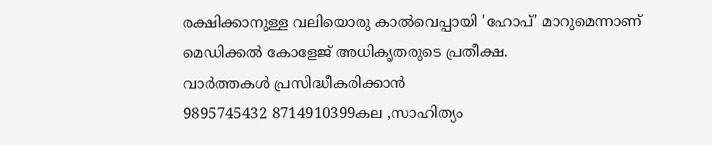രക്ഷിക്കാനുള്ള വലിയൊരു കാൽവെപ്പായി 'ഹോപ്' മാറുമെന്നാണ് മെഡിക്കൽ കോളേജ് അധികൃതരുടെ പ്രതീക്ഷ.
വാർത്തകൾ പ്രസിദ്ധീകരിക്കാൻ
9895745432 8714910399കല ,സാഹിത്യം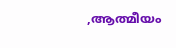,ആത്മീയം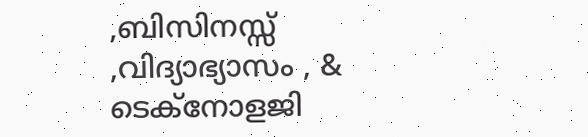,ബിസിനസ്സ് ,വിദ്യാഭ്യാസം , & ടെക്നോളജി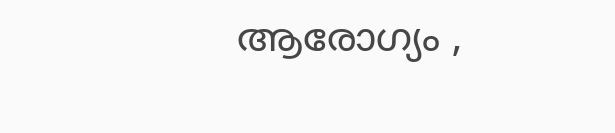ആരോഗ്യം ,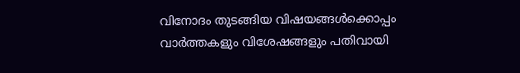വിനോദം തുടങ്ങിയ വിഷയങ്ങൾക്കൊപ്പം വാർത്തകളും വിശേഷങ്ങളും പതിവായി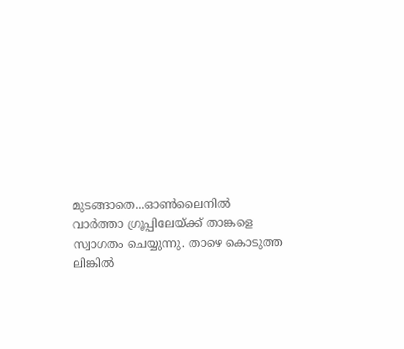മുടങ്ങാതെ...ഓൺലൈനിൽ വാർത്താ ഗ്രൂപ്പിലേയ്ക്ക് താങ്കളെ സ്വാഗതം ചെയ്യുന്നു. താഴെ കൊടുത്ത ലിങ്കിൽ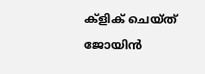ക്ളിക് ചെയ്ത് ജോയിൻ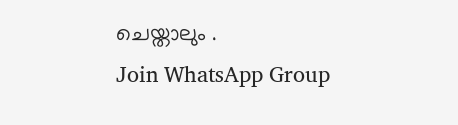ചെയ്താലും .
Join WhatsApp Group